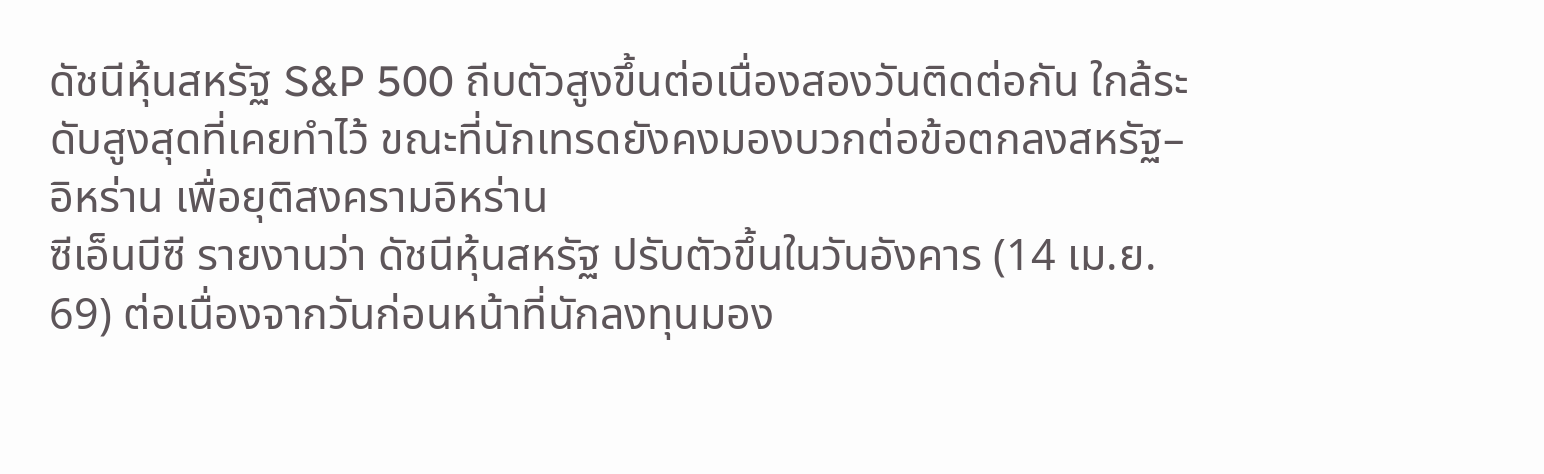ดัชนีหุ้นสหรัฐ S&P 500 ถีบตัวสูงขึ้นต่อเนื่องสองวันติดต่อกัน ใกล้ระดับสูงสุดที่เคยทำไว้ ขณะที่นักเทรดยังคงมองบวกต่อข้อตกลงสหรัฐ–อิหร่าน เพื่อยุติสงครามอิหร่าน
ซีเอ็นบีซี รายงานว่า ดัชนีหุ้นสหรัฐ ปรับตัวขึ้นในวันอังคาร (14 เม.ย. 69) ต่อเนื่องจากวันก่อนหน้าที่นักลงทุนมอง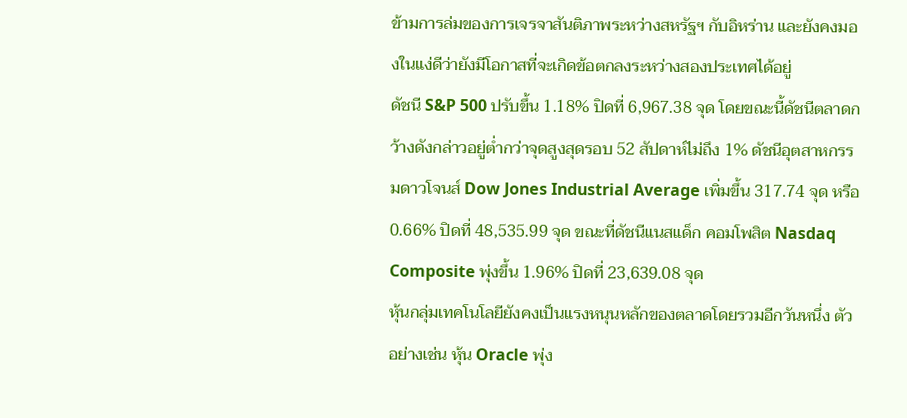ข้ามการล่มของการเจรจาสันติภาพระหว่างสหรัฐฯ กับอิหร่าน และยังคงมองในแง่ดีว่ายังมีโอกาสที่จะเกิดข้อตกลงระหว่างสองประเทศได้อยู่
ดัชนี S&P 500 ปรับขึ้น 1.18% ปิดที่ 6,967.38 จุด โดยขณะนี้ดัชนีตลาดกว้างดังกล่าวอยู่ต่ำกว่าจุดสูงสุดรอบ 52 สัปดาห์ไม่ถึง 1% ดัชนีอุตสาหกรรมดาวโจนส์ Dow Jones Industrial Average เพิ่มขึ้น 317.74 จุด หรือ 0.66% ปิดที่ 48,535.99 จุด ขณะที่ดัชนีแนสแด็ก คอมโพสิต Nasdaq Composite พุ่งขึ้น 1.96% ปิดที่ 23,639.08 จุด
หุ้นกลุ่มเทคโนโลยียังคงเป็นแรงหนุนหลักของตลาดโดยรวมอีกวันหนึ่ง ตัวอย่างเช่น หุ้น Oracle พุ่ง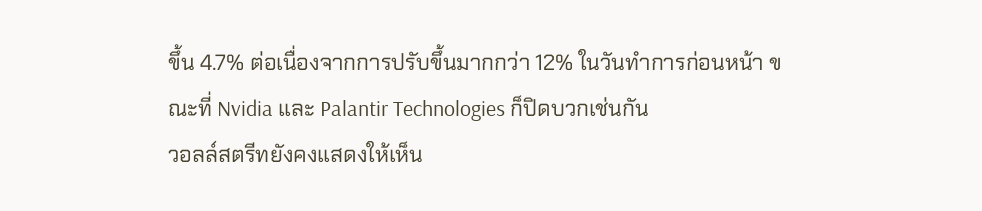ขึ้น 4.7% ต่อเนื่องจากการปรับขึ้นมากกว่า 12% ในวันทำการก่อนหน้า ขณะที่ Nvidia และ Palantir Technologies ก็ปิดบวกเช่นกัน
วอลล์สตรีทยังคงแสดงให้เห็น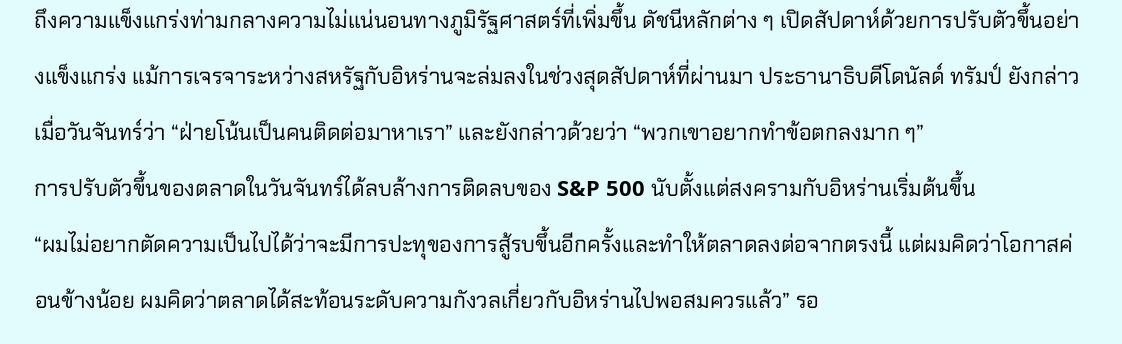ถึงความแข็งแกร่งท่ามกลางความไม่แน่นอนทางภูมิรัฐศาสตร์ที่เพิ่มขึ้น ดัชนีหลักต่าง ๆ เปิดสัปดาห์ด้วยการปรับตัวขึ้นอย่างแข็งแกร่ง แม้การเจรจาระหว่างสหรัฐกับอิหร่านจะล่มลงในช่วงสุดสัปดาห์ที่ผ่านมา ประธานาธิบดีโดนัลด์ ทรัมป์ ยังกล่าวเมื่อวันจันทร์ว่า “ฝ่ายโน้นเป็นคนติดต่อมาหาเรา” และยังกล่าวด้วยว่า “พวกเขาอยากทำข้อตกลงมาก ๆ”
การปรับตัวขึ้นของตลาดในวันจันทร์ได้ลบล้างการติดลบของ S&P 500 นับตั้งแต่สงครามกับอิหร่านเริ่มต้นขึ้น
“ผมไม่อยากตัดความเป็นไปได้ว่าจะมีการปะทุของการสู้รบขึ้นอีกครั้งและทำให้ตลาดลงต่อจากตรงนี้ แต่ผมคิดว่าโอกาสค่อนข้างน้อย ผมคิดว่าตลาดได้สะท้อนระดับความกังวลเกี่ยวกับอิหร่านไปพอสมควรแล้ว” รอ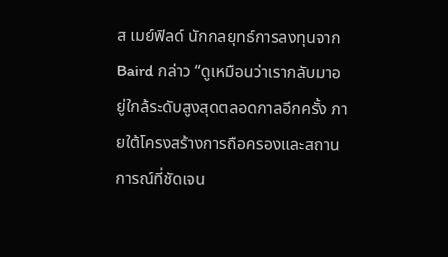ส เมย์ฟิลด์ นักกลยุทธ์การลงทุนจาก Baird กล่าว “ดูเหมือนว่าเรากลับมาอยู่ใกล้ระดับสูงสุดตลอดกาลอีกครั้ง ภายใต้โครงสร้างการถือครองและสถานการณ์ที่ชัดเจน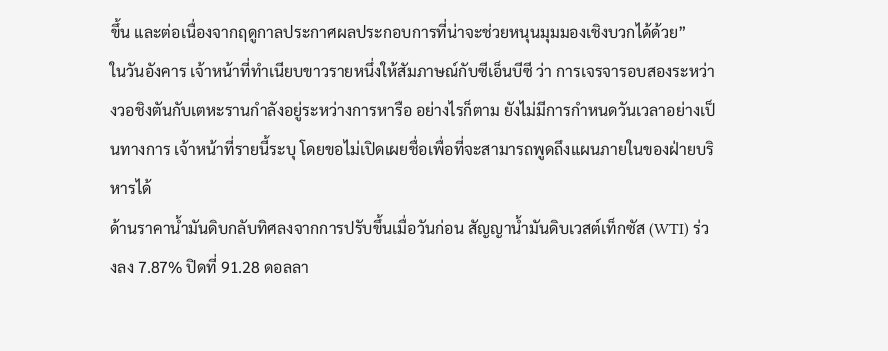ขึ้น และต่อเนื่องจากฤดูกาลประกาศผลประกอบการที่น่าจะช่วยหนุนมุมมองเชิงบวกได้ด้วย”
ในวันอังคาร เจ้าหน้าที่ทำเนียบขาวรายหนึ่งให้สัมภาษณ์กับซีเอ็นบีซี ว่า การเจรจารอบสองระหว่างวอชิงตันกับเตหะรานกำลังอยู่ระหว่างการหารือ อย่างไรก็ตาม ยังไม่มีการกำหนดวันเวลาอย่างเป็นทางการ เจ้าหน้าที่รายนี้ระบุ โดยขอไม่เปิดเผยชื่อเพื่อที่จะสามารถพูดถึงแผนภายในของฝ่ายบริหารได้
ด้านราคาน้ำมันดิบกลับทิศลงจากการปรับขึ้นเมื่อวันก่อน สัญญาน้ำมันดิบเวสต์เท็กซัส (WTI) ร่วงลง 7.87% ปิดที่ 91.28 ดอลลา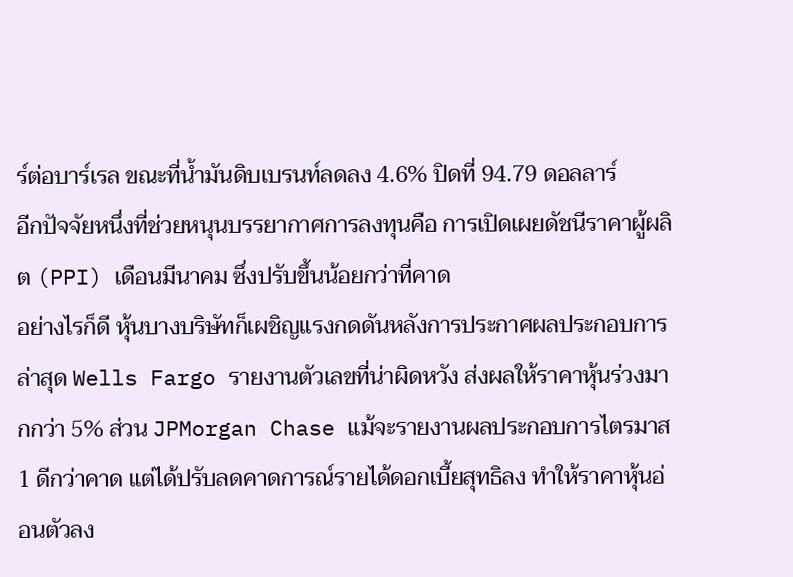ร์ต่อบาร์เรล ขณะที่น้ำมันดิบเบรนท์ลดลง 4.6% ปิดที่ 94.79 ดอลลาร์
อีกปัจจัยหนึ่งที่ช่วยหนุนบรรยากาศการลงทุนคือ การเปิดเผยดัชนีราคาผู้ผลิต (PPI) เดือนมีนาคม ซึ่งปรับขึ้นน้อยกว่าที่คาด
อย่างไรก็ดี หุ้นบางบริษัทก็เผชิญแรงกดดันหลังการประกาศผลประกอบการล่าสุด Wells Fargo รายงานตัวเลขที่น่าผิดหวัง ส่งผลให้ราคาหุ้นร่วงมากกว่า 5% ส่วน JPMorgan Chase แม้จะรายงานผลประกอบการไตรมาส 1 ดีกว่าคาด แต่ได้ปรับลดคาดการณ์รายได้ดอกเบี้ยสุทธิลง ทำให้ราคาหุ้นอ่อนตัวลง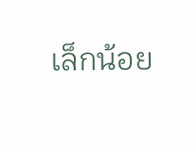เล็กน้อย